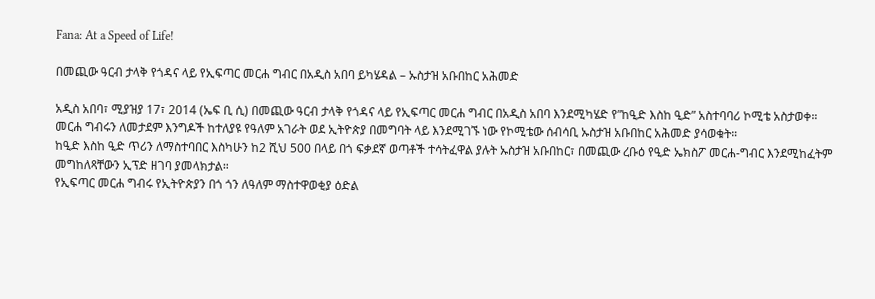Fana: At a Speed of Life!

በመጪው ዓርብ ታላቅ የጎዳና ላይ የኢፍጣር መርሐ ግብር በአዲስ አበባ ይካሄዳል – ኡስታዝ አቡበከር አሕመድ

አዲስ አበባ፣ ሚያዝያ 17፣ 2014 (ኤፍ ቢ ሲ) በመጪው ዓርብ ታላቅ የጎዳና ላይ የኢፍጣር መርሐ ግብር በአዲስ አበባ እንደሚካሄድ የ”ከዒድ እስከ ዒድ” አስተባባሪ ኮሚቴ አስታወቀ።
መርሐ ግብሩን ለመታደም እንግዶች ከተለያዩ የዓለም አገራት ወደ ኢትዮጵያ በመግባት ላይ እንደሚገኙ ነው የኮሚቴው ሰብሳቢ ኡስታዝ አቡበከር አሕመድ ያሳወቁት።
ከዒድ እስከ ዒድ ጥሪን ለማስተባበር እስካሁን ከ2 ሺህ 500 በላይ በጎ ፍቃደኛ ወጣቶች ተሳትፈዋል ያሉት ኡስታዝ አቡበከር፣ በመጪው ረቡዕ የዒድ ኤክስፖ መርሐ-ግብር እንደሚከፈትም መግከለጻቸውን ኢፕድ ዘገባ ያመላክታል።
የኢፍጣር መርሐ ግብሩ የኢትዮጵያን በጎ ጎን ለዓለም ማስተዋወቂያ ዕድል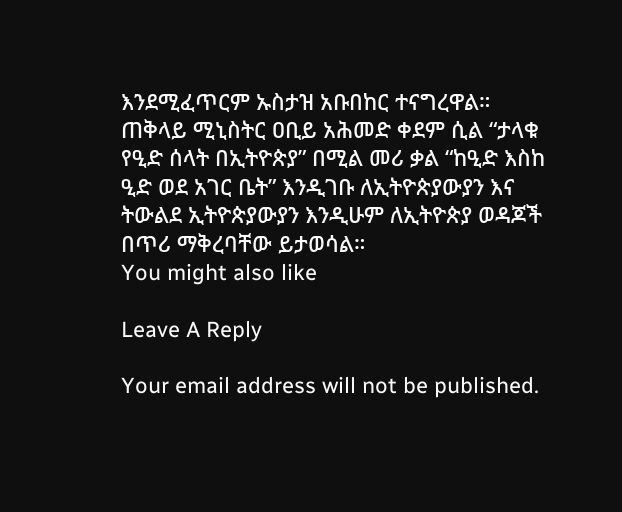እንደሚፈጥርም ኡስታዝ አቡበከር ተናግረዋል።
ጠቅላይ ሚኒስትር ዐቢይ አሕመድ ቀደም ሲል “ታላቁ የዒድ ሰላት በኢትዮጵያ” በሚል መሪ ቃል “ከዒድ እስከ ዒድ ወደ አገር ቤት” እንዲገቡ ለኢትዮጵያውያን እና ትውልደ ኢትዮጵያውያን እንዲሁም ለኢትዮጵያ ወዳጆች በጥሪ ማቅረባቸው ይታወሳል።
You might also like

Leave A Reply

Your email address will not be published.